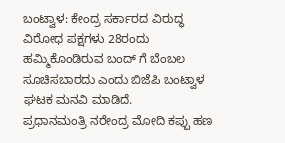ಬಂಟ್ವಾಳ: ಕೇಂದ್ರ ಸರ್ಕಾರದ ವಿರುದ್ಧ ವಿರೋಧ ಪಕ್ಷಗಳು 28ರಂದು ಹಮ್ಮಿಕೊಂಡಿರುವ ಬಂದ್ ಗೆ ಬೆಂಬಲ ಸೂಚಿಸಬಾರದು ಎಂದು ಬಿಜೆಪಿ ಬಂಟ್ವಾಳ ಘಟಕ ಮನವಿ ಮಾಡಿದೆ.
ಪ್ರಧಾನಮಂತ್ರಿ ನರೇಂದ್ರ ಮೋದಿ ಕಪ್ಪು ಹಣ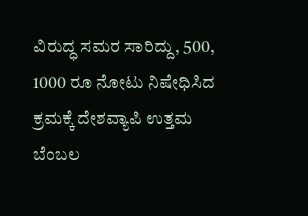ವಿರುದ್ಧ ಸಮರ ಸಾರಿದ್ದು, 500, 1000 ರೂ ನೋಟು ನಿಷೇಧಿಸಿದ ಕ್ರಮಕ್ಕೆ ದೇಶವ್ಯಾಪಿ ಉತ್ತಮ ಬೆಂಬಲ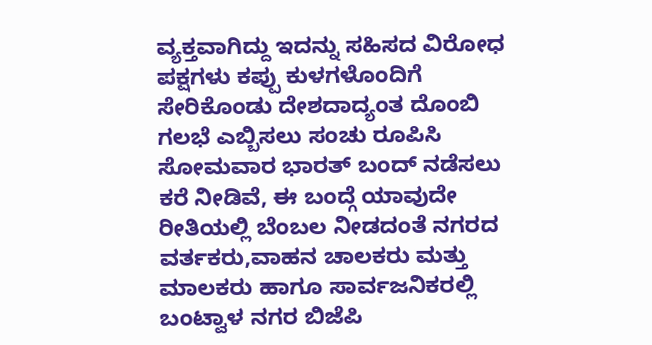ವ್ಯಕ್ತವಾಗಿದ್ದು ಇದನ್ನು ಸಹಿಸದ ವಿರೋಧ ಪಕ್ಷಗಳು ಕಪ್ಪು ಕುಳಗಳೊಂದಿಗೆ ಸೇರಿಕೊಂಡು ದೇಶದಾದ್ಯಂತ ದೊಂಬಿ ಗಲಭೆ ಎಬ್ಬಿಸಲು ಸಂಚು ರೂಪಿಸಿ ಸೋಮವಾರ ಭಾರತ್ ಬಂದ್ ನಡೆಸಲು ಕರೆ ನೀಡಿವೆ, ಈ ಬಂದ್ಗೆ ಯಾವುದೇ ರೀತಿಯಲ್ಲಿ ಬೆಂಬಲ ನೀಡದಂತೆ ನಗರದ ವರ್ತಕರು,ವಾಹನ ಚಾಲಕರು ಮತ್ತು ಮಾಲಕರು ಹಾಗೂ ಸಾರ್ವಜನಿಕರಲ್ಲಿ ಬಂಟ್ವಾಳ ನಗರ ಬಿಜೆಪಿ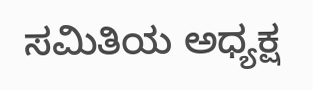ಸಮಿತಿಯ ಅಧ್ಯಕ್ಷ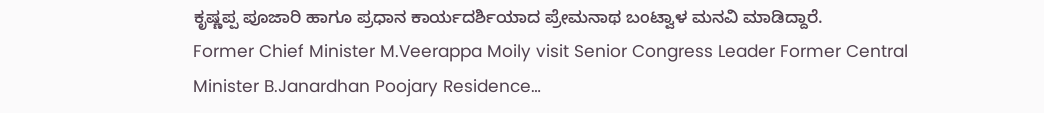ಕೃಷ್ಣಪ್ಪ ಪೂಜಾರಿ ಹಾಗೂ ಪ್ರಧಾನ ಕಾರ್ಯದರ್ಶಿಯಾದ ಪ್ರೇಮನಾಥ ಬಂಟ್ವಾಳ ಮನವಿ ಮಾಡಿದ್ದಾರೆ.
Former Chief Minister M.Veerappa Moily visit Senior Congress Leader Former Central Minister B.Janardhan Poojary Residence…